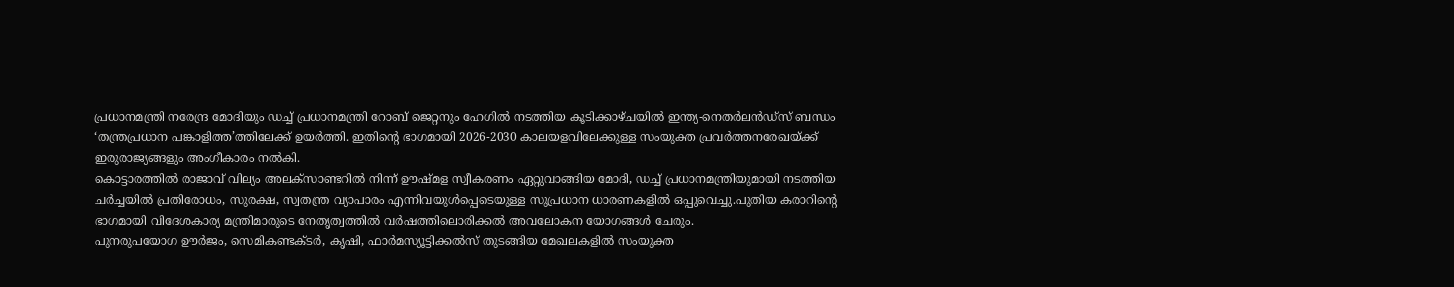പ്രധാനമന്ത്രി നരേന്ദ്ര മോദിയും ഡച്ച് പ്രധാനമന്ത്രി റോബ് ജെറ്റനും ഹേഗിൽ നടത്തിയ കൂടിക്കാഴ്ചയിൽ ഇന്ത്യ-നെതർലൻഡ്സ് ബന്ധം ‘തന്ത്രപ്രധാന പങ്കാളിത്ത’ത്തിലേക്ക് ഉയർത്തി. ഇതിന്റെ ഭാഗമായി 2026-2030 കാലയളവിലേക്കുള്ള സംയുക്ത പ്രവർത്തനരേഖയ്ക്ക് ഇരുരാജ്യങ്ങളും അംഗീകാരം നൽകി.
കൊട്ടാരത്തിൽ രാജാവ് വില്യം അലക്സാണ്ടറിൽ നിന്ന് ഊഷ്മള സ്വീകരണം ഏറ്റുവാങ്ങിയ മോദി, ഡച്ച് പ്രധാനമന്ത്രിയുമായി നടത്തിയ ചർച്ചയിൽ പ്രതിരോധം, സുരക്ഷ, സ്വതന്ത്ര വ്യാപാരം എന്നിവയുൾപ്പെടെയുള്ള സുപ്രധാന ധാരണകളിൽ ഒപ്പുവെച്ചു.പുതിയ കരാറിന്റെ ഭാഗമായി വിദേശകാര്യ മന്ത്രിമാരുടെ നേതൃത്വത്തിൽ വർഷത്തിലൊരിക്കൽ അവലോകന യോഗങ്ങൾ ചേരും.
പുനരുപയോഗ ഊർജം, സെമികണ്ടക്ടർ, കൃഷി, ഫാർമസ്യൂട്ടിക്കൽസ് തുടങ്ങിയ മേഖലകളിൽ സംയുക്ത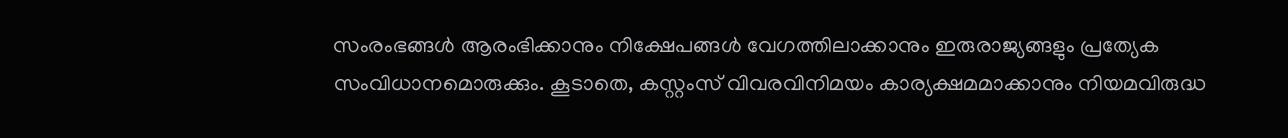സംരംഭങ്ങൾ ആരംഭിക്കാനും നിക്ഷേപങ്ങൾ വേഗത്തിലാക്കാനും ഇരുരാജ്യങ്ങളും പ്രത്യേക സംവിധാനമൊരുക്കും. കൂടാതെ, കസ്റ്റംസ് വിവരവിനിമയം കാര്യക്ഷമമാക്കാനും നിയമവിരുദ്ധ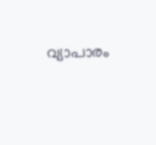വ്യാപാരം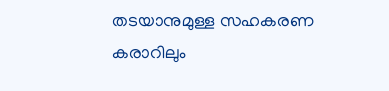തടയാനുമുള്ള സഹകരണ കരാറിലും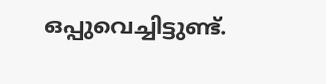ഒപ്പുവെച്ചിട്ടുണ്ട്.